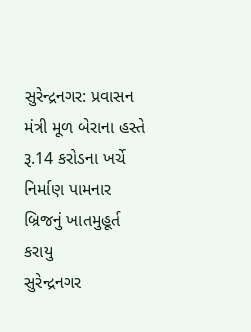સુરેન્દ્રનગર: પ્રવાસન મંત્રી મૂળ બેરાના હસ્તે રૂ.14 કરોડના ખર્ચે નિર્માણ પામનાર બ્રિજનું ખાતમુહૂર્ત કરાયુ
સુરેન્દ્રનગર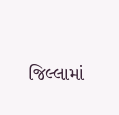જિલ્લામાં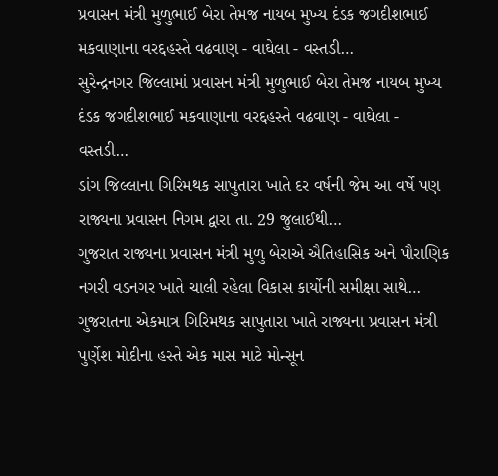પ્રવાસન મંત્રી મુળુભાઈ બેરા તેમજ નાયબ મુખ્ય દંડક જગદીશભાઈ મકવાણાના વરદ્દહસ્તે વઢવાણ - વાઘેલા - વસ્તડી…
સુરેન્દ્રનગર જિલ્લામાં પ્રવાસન મંત્રી મુળુભાઈ બેરા તેમજ નાયબ મુખ્ય દંડક જગદીશભાઈ મકવાણાના વરદ્દહસ્તે વઢવાણ - વાઘેલા - વસ્તડી…
ડાંગ જિલ્લાના ગિરિમથક સાપુતારા ખાતે દર વર્ષની જેમ આ વર્ષે પણ રાજ્યના પ્રવાસન નિગમ દ્વારા તા. 29 જુલાઈથી…
ગુજરાત રાજ્યના પ્રવાસન મંત્રી મુળુ બેરાએ ઐતિહાસિક અને પૌરાણિક નગરી વડનગર ખાતે ચાલી રહેલા વિકાસ કાર્યોની સમીક્ષા સાથે…
ગુજરાતના એકમાત્ર ગિરિમથક સાપુતારા ખાતે રાજ્યના પ્રવાસન મંત્રી પુર્ણેશ મોદીના હસ્તે એક માસ માટે મોન્સૂન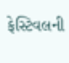ફેસ્ટિવલની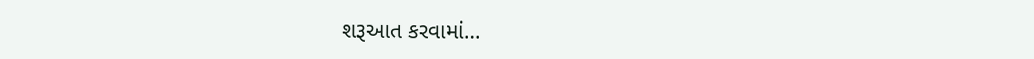શરૂઆત કરવામાં…